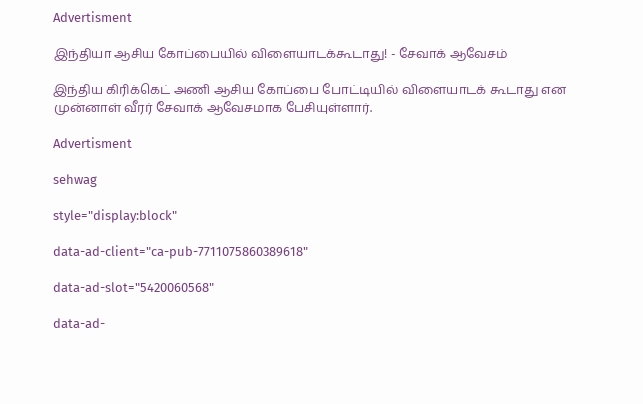Advertisment

இந்தியா ஆசிய கோப்பையில் விளையாடக்கூடாது! - சேவாக் ஆவேசம்

இந்திய கிரிக்கெட் அணி ஆசிய கோப்பை போட்டியில் விளையாடக் கூடாது என முன்னாள் வீரர் சேவாக் ஆவேசமாக பேசியுள்ளார்.

Advertisment

sehwag

style="display:block"

data-ad-client="ca-pub-7711075860389618"

data-ad-slot="5420060568"

data-ad-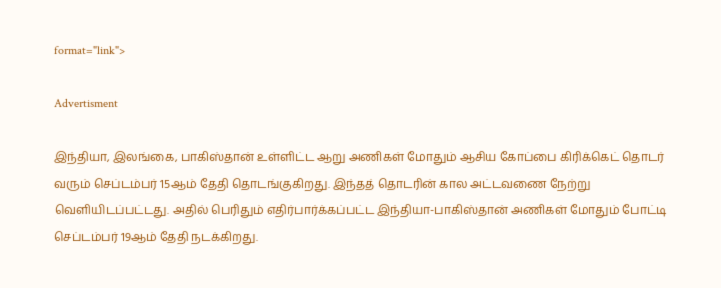format="link">

Advertisment

இந்தியா, இலங்கை, பாகிஸ்தான் உள்ளிட்ட ஆறு அணிகள் மோதும் ஆசிய கோப்பை கிரிக்கெட் தொடர் வரும் செப்டம்பர் 15ஆம் தேதி தொடங்குகிறது. இந்தத் தொடரின் கால அட்டவணை நேற்று வெளியிடப்பட்டது. அதில் பெரிதும் எதிர்பார்க்கப்பட்ட இந்தியா-பாகிஸ்தான் அணிகள் மோதும் போட்டி செப்டம்பர் 19ஆம் தேதி நடக்கிறது.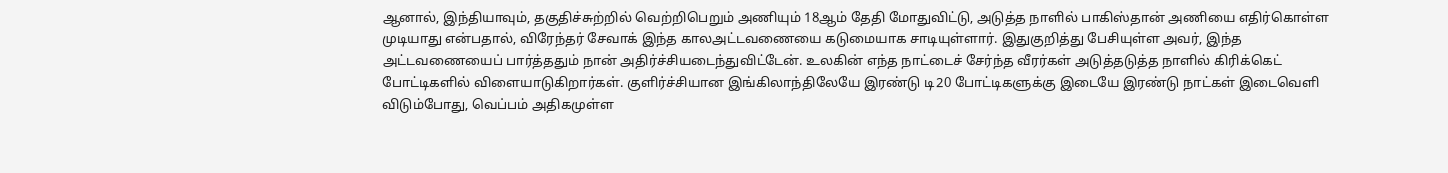ஆனால், இந்தியாவும், தகுதிச்சுற்றில் வெற்றிபெறும் அணியும் 18ஆம் தேதி மோதுவிட்டு, அடுத்த நாளில் பாகிஸ்தான் அணியை எதிர்கொள்ள முடியாது என்பதால், விரேந்தர் சேவாக் இந்த காலஅட்டவணையை கடுமையாக சாடியுள்ளார். இதுகுறித்து பேசியுள்ள அவர், இந்த அட்டவணையைப் பார்த்ததும் நான் அதிர்ச்சியடைந்துவிட்டேன். உலகின் எந்த நாட்டைச் சேர்ந்த வீரர்கள் அடுத்தடுத்த நாளில் கிரிக்கெட் போட்டிகளில் விளையாடுகிறார்கள். குளிர்ச்சியான இங்கிலாந்திலேயே இரண்டு டி20 போட்டிகளுக்கு இடையே இரண்டு நாட்கள் இடைவெளி விடும்போது, வெப்பம் அதிகமுள்ள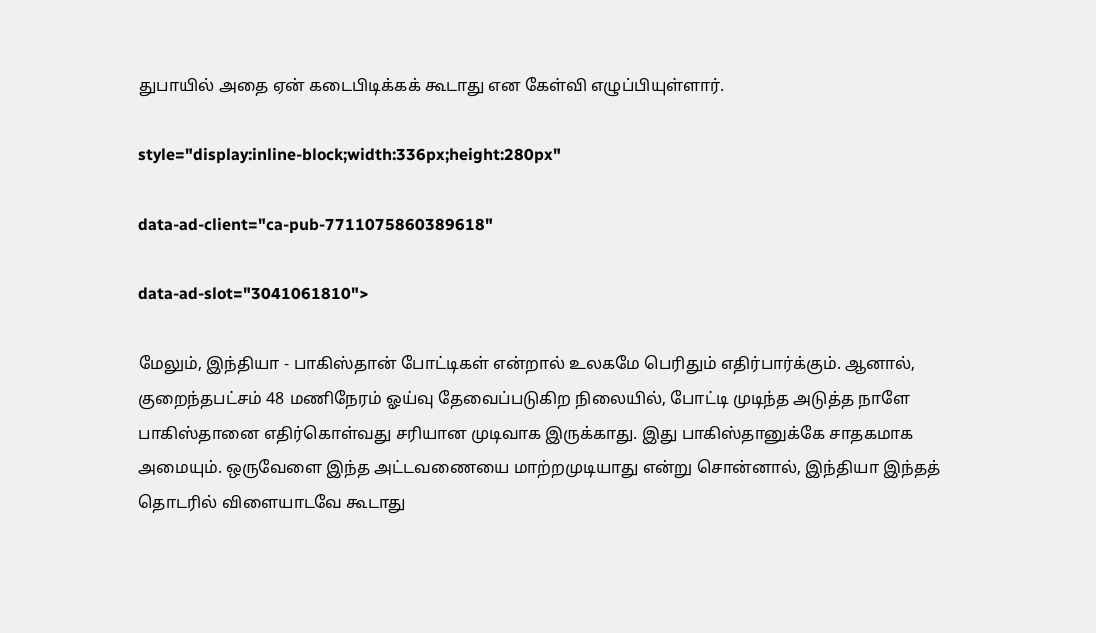துபாயில் அதை ஏன் கடைபிடிக்கக் கூடாது என கேள்வி எழுப்பியுள்ளார்.

style="display:inline-block;width:336px;height:280px"

data-ad-client="ca-pub-7711075860389618"

data-ad-slot="3041061810">

மேலும், இந்தியா - பாகிஸ்தான் போட்டிகள் என்றால் உலகமே பெரிதும் எதிர்பார்க்கும். ஆனால், குறைந்தபட்சம் 48 மணிநேரம் ஓய்வு தேவைப்படுகிற நிலையில், போட்டி முடிந்த அடுத்த நாளே பாகிஸ்தானை எதிர்கொள்வது சரியான முடிவாக இருக்காது. இது பாகிஸ்தானுக்கே சாதகமாக அமையும். ஒருவேளை இந்த அட்டவணையை மாற்றமுடியாது என்று சொன்னால், இந்தியா இந்தத் தொடரில் விளையாடவே கூடாது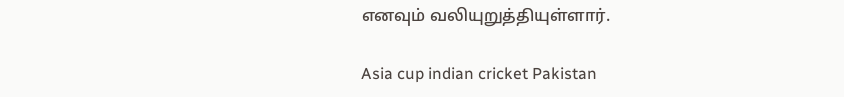எனவும் வலியுறுத்தியுள்ளார்.

Asia cup indian cricket Pakistan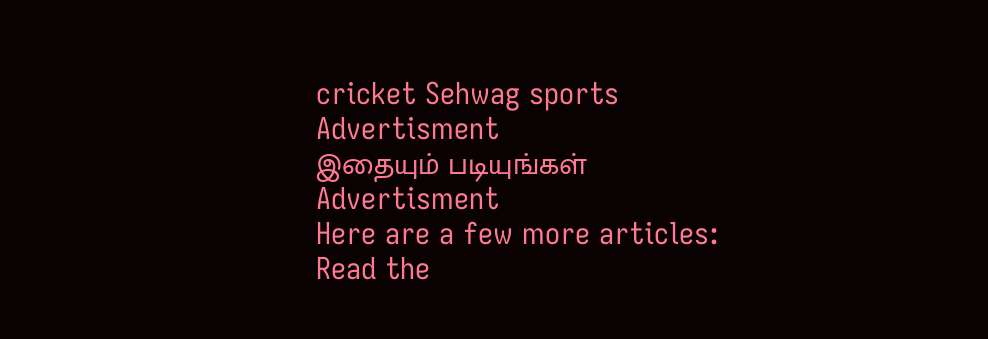cricket Sehwag sports
Advertisment
இதையும் படியுங்கள்
Advertisment
Here are a few more articles:
Read the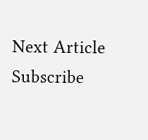Next Article
Subscribe